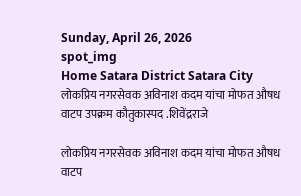Sunday, April 26, 2026
spot_img
Home Satara District Satara City लोकप्रिय नगरसेवक अविनाश कदम यांचा मोफत औषध वाटप उपक्रम कौतुकास्पद .शिवेंद्रराजे

लोकप्रिय नगरसेवक अविनाश कदम यांचा मोफत औषध वाटप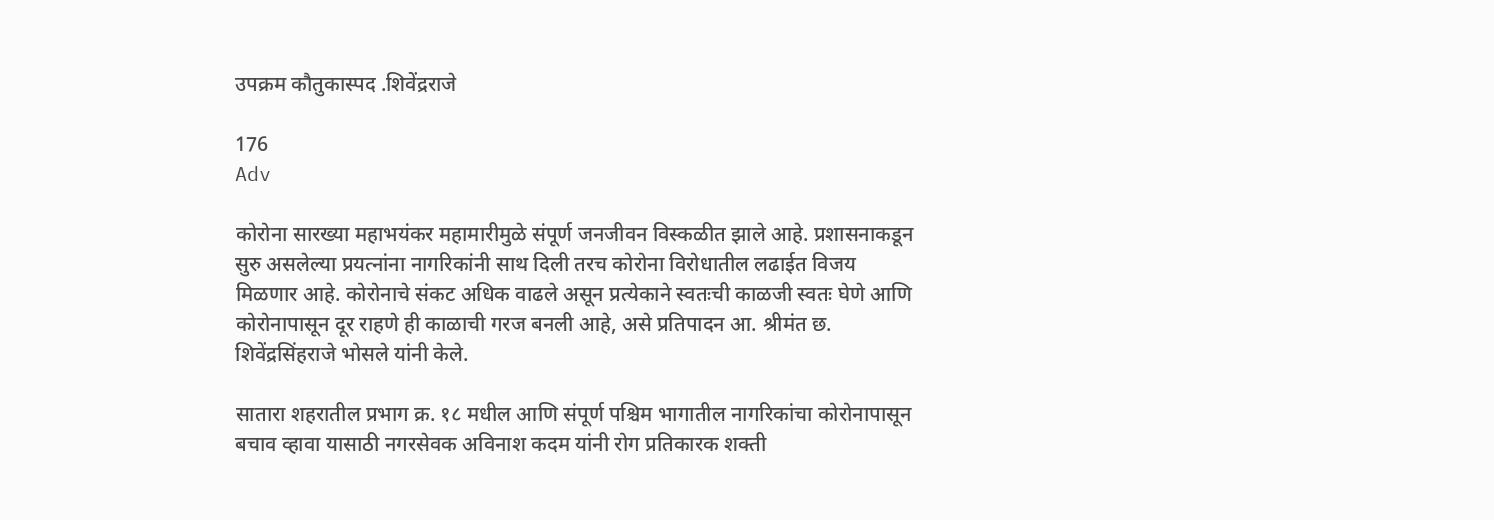उपक्रम कौतुकास्पद .शिवेंद्रराजे

176
Adv

कोरोना सारख्या महाभयंकर महामारीमुळे संपूर्ण जनजीवन विस्कळीत झाले आहे. प्रशासनाकडून सुरु असलेल्या प्रयत्नांना नागरिकांनी साथ दिली तरच कोरोना विरोधातील लढाईत विजय मिळणार आहे. कोरोनाचे संकट अधिक वाढले असून प्रत्येकाने स्वतःची काळजी स्वतः घेणे आणि कोरोनापासून दूर राहणे ही काळाची गरज बनली आहे, असे प्रतिपादन आ. श्रीमंत छ. शिवेंद्रसिंहराजे भोसले यांनी केले.

सातारा शहरातील प्रभाग क्र. १८ मधील आणि संपूर्ण पश्चिम भागातील नागरिकांचा कोरोनापासून बचाव व्हावा यासाठी नगरसेवक अविनाश कदम यांनी रोग प्रतिकारक शक्ती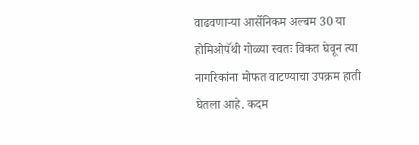वाढवणाऱ्या आर्सेनिकम अल्बम 30 या होमिओपॅथी गोळ्या स्वतः विकत घेवून त्या नागरिकांना मोफत वाटण्याचा उपक्रम हाती घेतला आहे. कदम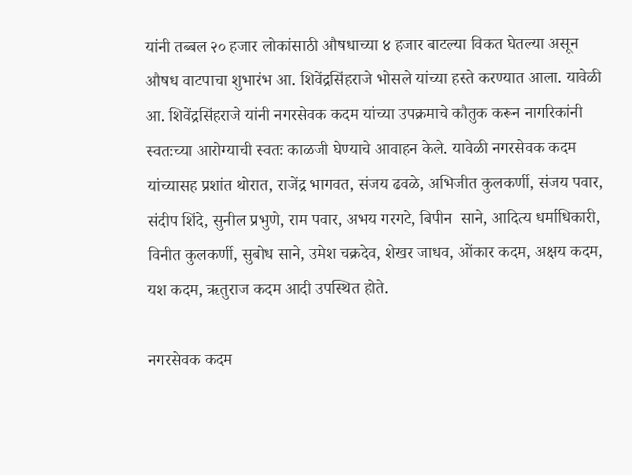यांनी तब्बल २० हजार लोकांसाठी औषधाच्या ४ हजार बाटल्या विकत घेतल्या असून औषध वाटपाचा शुभारंभ आ. शिवेंद्रसिंहराजे भोसले यांच्या हस्ते करण्यात आला. यावेळी आ. शिवेंद्रसिंहराजे यांनी नगरसेवक कदम यांच्या उपक्रमाचे कौतुक करून नागरिकांनी स्वतःच्या आरोग्याची स्वतः काळजी घेण्याचे आवाहन केले. यावेळी नगरसेवक कदम यांच्यासह प्रशांत थोरात, राजेंद्र भागवत, संजय ढवळे, अभिजीत कुलकर्णी, संजय पवार, संदीप शिंदे, सुनील प्रभुणे, राम पवार, अभय गरगटे, बिपीन  साने, आदित्य धर्माधिकारी, विनीत कुलकर्णी, सुबोध साने, उमेश चक्रदेव, शेखर जाधव, ओंकार कदम, अक्षय कदम, यश कदम, ऋतुराज कदम आदी उपस्थित होते.

नगरसेवक कदम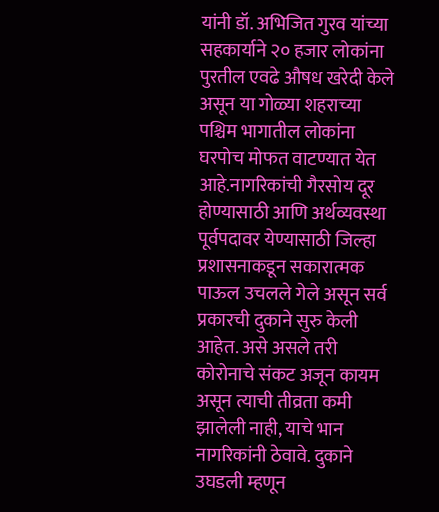यांनी डॉ. अभिजित गुरव यांच्या सहकार्याने २० हजार लोकांना पुरतील एवढे औषध खरेदी केले असून या गोळ्या शहराच्या पश्चिम भागातील लोकांना घरपोच मोफत वाटण्यात येत आहे.नागरिकांची गैरसोय दूर होण्यासाठी आणि अर्थव्यवस्था पूर्वपदावर येण्यासाठी जिल्हा प्रशासनाकडून सकारात्मक पाऊल उचलले गेले असून सर्व प्रकारची दुकाने सुरु केली आहेत. असे असले तरी कोरोनाचे संकट अजून कायम असून त्याची तीव्रता कमी झालेली नाही, याचे भान नागरिकांनी ठेवावे. दुकाने उघडली म्हणून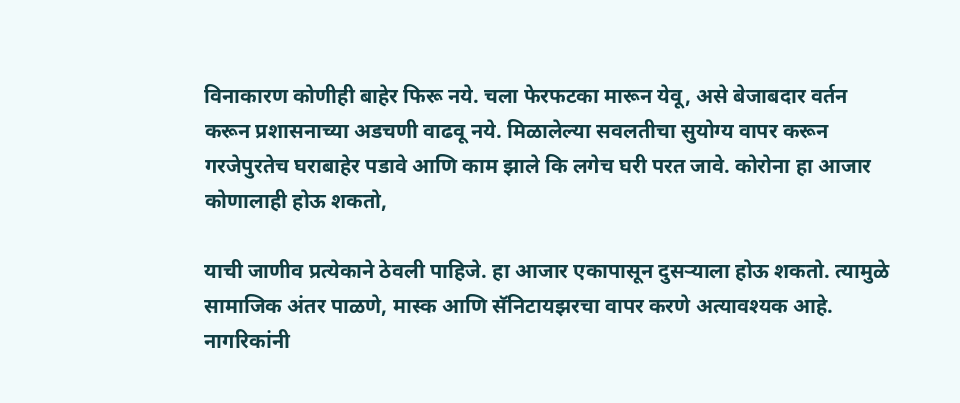विनाकारण कोणीही बाहेर फिरू नये. चला फेरफटका मारून येवू, असे बेजाबदार वर्तन करून प्रशासनाच्या अडचणी वाढवू नये. मिळालेल्या सवलतीचा सुयोग्य वापर करून गरजेपुरतेच घराबाहेर पडावे आणि काम झाले कि लगेच घरी परत जावे. कोरोना हा आजार कोणालाही होऊ शकतो,

याची जाणीव प्रत्येकाने ठेवली पाहिजे. हा आजार एकापासून दुसऱ्याला होऊ शकतो. त्यामुळे सामाजिक अंतर पाळणे, मास्क आणि सॅनिटायझरचा वापर करणे अत्यावश्यक आहे. नागरिकांनी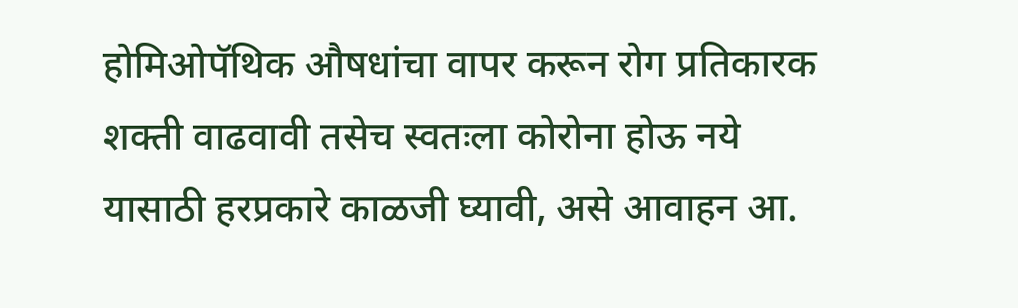होमिओपॅथिक औषधांचा वापर करून रोग प्रतिकारक शक्ती वाढवावी तसेच स्वतःला कोरोना होऊ नये यासाठी हरप्रकारे काळजी घ्यावी, असे आवाहन आ.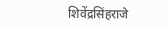शिवेंद्रसिंहराजे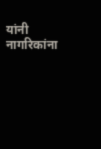यांनी नागरिकांना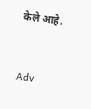केले आहे.


Adv